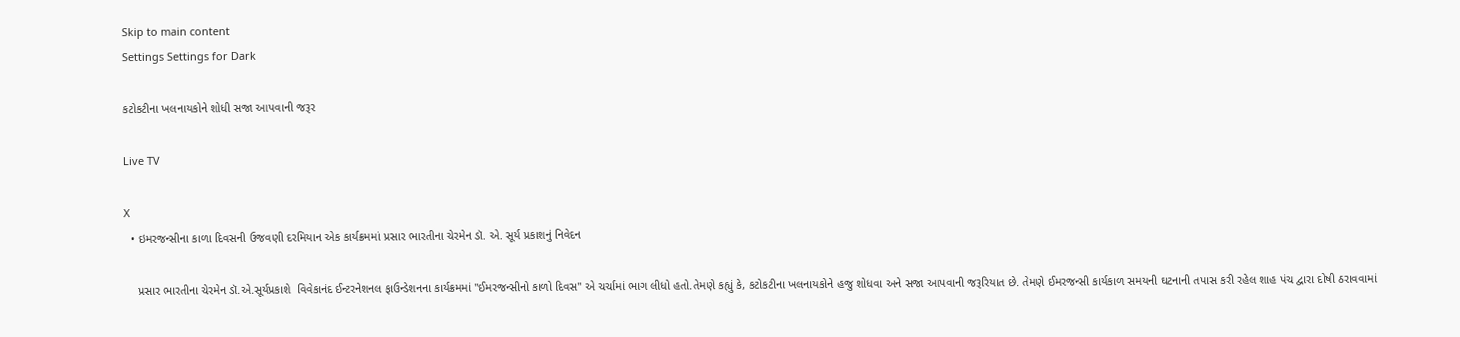Skip to main content
Settings Settings for Dark

કટોકટીના ખલનાયકોને શોધી સજા આપવાની જરૂર

Live TV

X
  • ઇમરજન્સીના કાળા દિવસની ઉજવણી દરમિયાન એક કાર્યક્રમમાં પ્રસાર ભારતીના ચેરમેન ડૉ. એ. સૂર્ય પ્રકાશનું નિવેદન

    પ્રસાર ભારતીના ચેરમેન ડૉ.એ.સૂર્યપ્રકાશે  વિવેકાનંદ ઈન્ટરનેશનલ ફાઉન્ડેશનના કાર્યક્રમમાં "ઈમરજન્સીનો કાળો દિવસ" એ ચર્ચામાં ભાગ લીધો હતો.તેમણે કહ્યું કે, કટોકટીના ખલનાયકોને હજુ શોધવા અને સજા આપવાની જરૂરિયાત છે. તેમણે ઈમરજન્સી કાર્યકાળ સમયની ઘટનાની તપાસ કરી રહેલ શાહ પંચ દ્વારા દોષી ઠરાવવામાં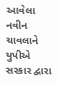આવેલા નવીન ચાવલાને યુપીએ સરકાર દ્વારા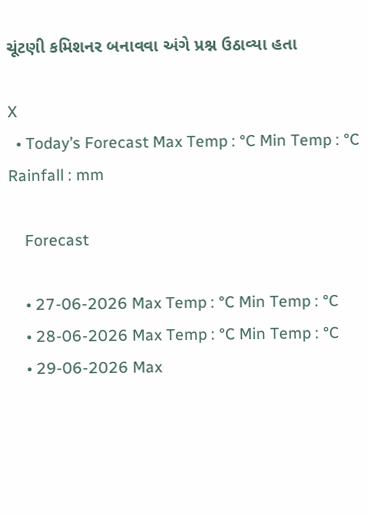ચૂંટણી કમિશનર બનાવવા અંગે પ્રશ્ન ઉઠાવ્યા હતા

X
  • Today’s Forecast Max Temp : °C Min Temp : °C Rainfall : mm

    Forecast

    • 27-06-2026 Max Temp : °C Min Temp : °C
    • 28-06-2026 Max Temp : °C Min Temp : °C
    • 29-06-2026 Max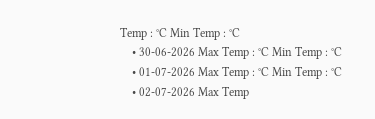Temp : °C Min Temp : °C
    • 30-06-2026 Max Temp : °C Min Temp : °C
    • 01-07-2026 Max Temp : °C Min Temp : °C
    • 02-07-2026 Max Temp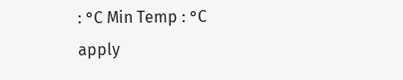: °C Min Temp : °C
apply